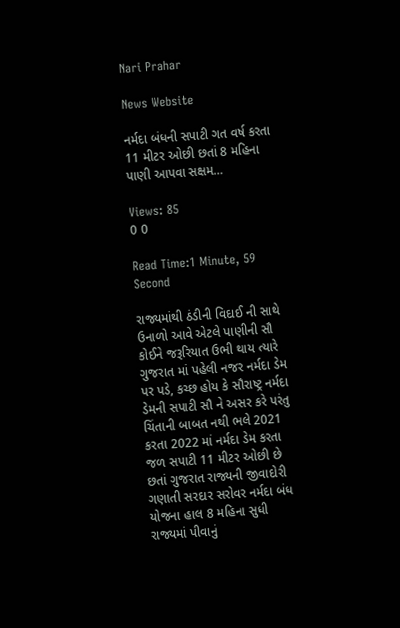Nari Prahar

News Website

નર્મદા બંધની સપાટી ગત વર્ષ કરતા 11 મીટર ઓછી છતાં 8 મહિના પાણી આપવા સક્ષમ…

Views: 85
0 0

Read Time:1 Minute, 59 Second

રાજ્યમાંથી ઠંડીની વિદાઈ ની સાથે ઉનાળો આવે એટલે પાણીની સૌ કોઈને જરૂરિયાત ઉભી થાય ત્યારે ગુજરાત માં પહેલી નજર નર્મદા ડેમ પર પડે, કચ્છ હોય કે સૌરાષ્ટ્ર નર્મદા ડેમની સપાટી સૌ ને અસર કરે પરંતુ ચિંતાની બાબત નથી ભલે 2021 કરતા 2022 માં નર્મદા ડેમ કરતા જળ સપાટી 11 મીટર ઓછી છે છતાં ગુજરાત રાજ્યની જીવાદોરી ગણાતી સરદાર સરોવર નર્મદા બંધ યોજના હાલ 8 મહિના સુધી રાજ્યમાં પીવાનું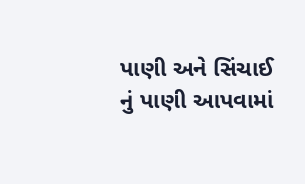પાણી અને સિંચાઈ નું પાણી આપવામાં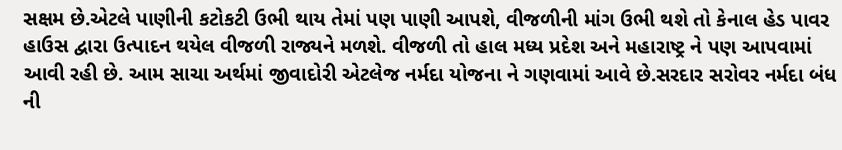સક્ષમ છે.એટલે પાણીની કટોકટી ઉભી થાય તેમાં પણ પાણી આપશે, વીજળીની માંગ ઉભી થશે તો કેનાલ હેડ પાવર હાઉસ દ્વારા ઉત્પાદન થયેલ વીજળી રાજ્યને મળશે. વીજળી તો હાલ મધ્ય પ્રદેશ અને મહારાષ્ટ્ર ને પણ આપવામાં આવી રહી છે. આમ સાચા અર્થમાં જીવાદોરી એટલેજ નર્મદા યોજના ને ગણવામાં આવે છે.સરદાર સરોવર નર્મદા બંધ ની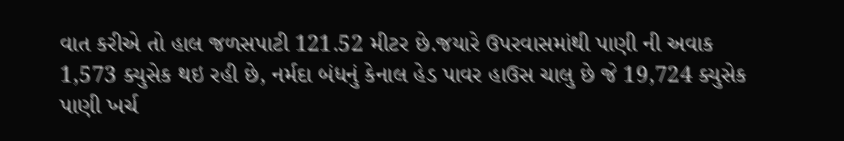વાત કરીએ તો હાલ જળસપાટી 121.52 મીટર છે.જયારે ઉપરવાસમાંથી પાણી ની અવાક 1,573 ક્યુસેક થઇ રહી છે, નર્મદા બંધનું કેનાલ હેડ પાવર હાઉસ ચાલુ છે જે 19,724 ક્યુસેક પાણી ખર્ચ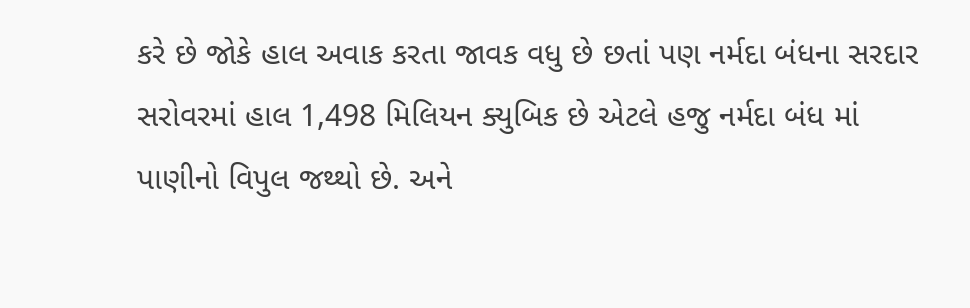કરે છે જોકે હાલ અવાક કરતા જાવક વધુ છે છતાં પણ નર્મદા બંધના સરદાર સરોવરમાં હાલ 1,498 મિલિયન ક્યુબિક છે એટલે હજુ નર્મદા બંધ માં પાણીનો વિપુલ જથ્થો છે. અને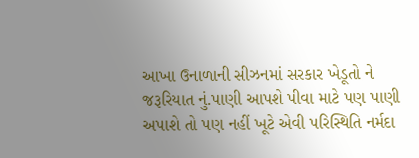આખા ઉનાળાની સીઝનમાં સરકાર ખેડૂતો ને જરૂરિયાત નું.પાણી આપશે પીવા માટે પણ પાણી અપાશે તો પણ નહીં ખૂટે એવી પરિસ્થિતિ નર્મદા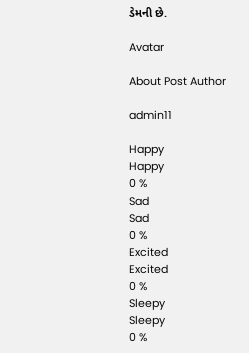ડેમની છે.

Avatar

About Post Author

admin11

Happy
Happy
0 %
Sad
Sad
0 %
Excited
Excited
0 %
Sleepy
Sleepy
0 %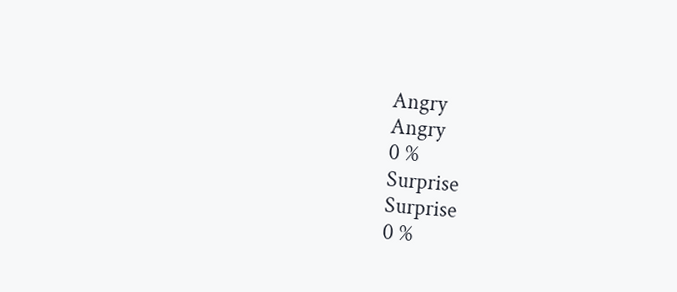Angry
Angry
0 %
Surprise
Surprise
0 %